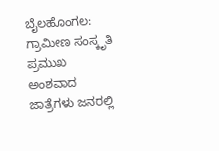ಬೈಲಹೊಂಗಲ: ಗ್ರಾಮೀಣ ಸಂಸ್ಕೃತಿ
ಪ್ರಮುಖ ಅಂಶವಾದ ಜಾತ್ರೆಗಳು ಜನರಲ್ಲಿ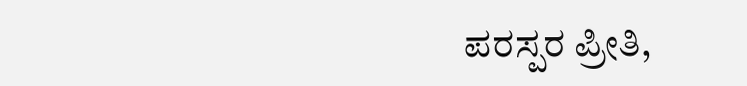ಪರಸ್ಪರ ಪ್ರೀತಿ,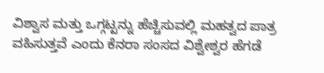ವಿಶ್ವಾಸ ಮತ್ತು ಒಗ್ಗಟ್ಟನ್ನು ಹೆಚ್ಚಿಸುವಲ್ಲಿ ಮಹತ್ವದ ಪಾತ್ರ ವಹಿಸುತ್ತವೆ ಎಂದು ಕೆನರಾ ಸಂಸದ ವಿಶ್ವೇಶ್ವರ ಹೆಗಡೆ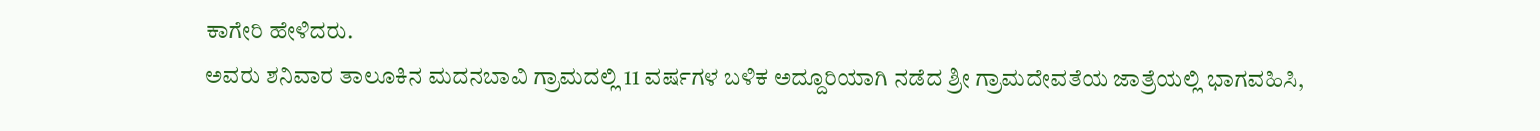ಕಾಗೇರಿ ಹೇಳಿದರು.
ಅವರು ಶನಿವಾರ ತಾಲೂಕಿನ ಮದನಬಾವಿ ಗ್ರಾಮದಲ್ಲಿ 11 ವರ್ಷಗಳ ಬಳಿಕ ಅದ್ದೂರಿಯಾಗಿ ನಡೆದ ಶ್ರೀ ಗ್ರಾಮದೇವತೆಯ ಜಾತ್ರೆಯಲ್ಲಿ ಭಾಗವಹಿಸಿ,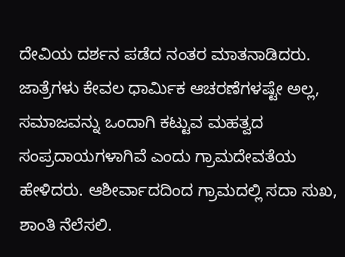ದೇವಿಯ ದರ್ಶನ ಪಡೆದ ನಂತರ ಮಾತನಾಡಿದರು. ಜಾತ್ರೆಗಳು ಕೇವಲ ಧಾರ್ಮಿಕ ಆಚರಣೆಗಳಷ್ಟೇ ಅಲ್ಲ, ಸಮಾಜವನ್ನು ಒಂದಾಗಿ ಕಟ್ಟುವ ಮಹತ್ವದ ಸಂಪ್ರದಾಯಗಳಾಗಿವೆ ಎಂದು ಗ್ರಾಮದೇವತೆಯ ಹೇಳಿದರು. ಆಶೀರ್ವಾದದಿಂದ ಗ್ರಾಮದಲ್ಲಿ ಸದಾ ಸುಖ, ಶಾಂತಿ ನೆಲೆಸಲಿ.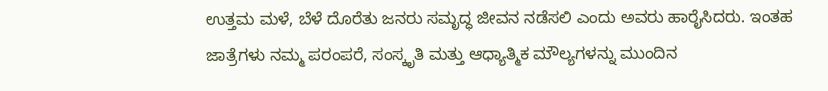ಉತ್ತಮ ಮಳೆ, ಬೆಳೆ ದೊರೆತು ಜನರು ಸಮೃದ್ಧ ಜೀವನ ನಡೆಸಲಿ ಎಂದು ಅವರು ಹಾರೈಸಿದರು. ಇಂತಹ ಜಾತ್ರೆಗಳು ನಮ್ಮ ಪರಂಪರೆ, ಸಂಸ್ಕೃತಿ ಮತ್ತು ಆಧ್ಯಾತ್ಮಿಕ ಮೌಲ್ಯಗಳನ್ನು ಮುಂದಿನ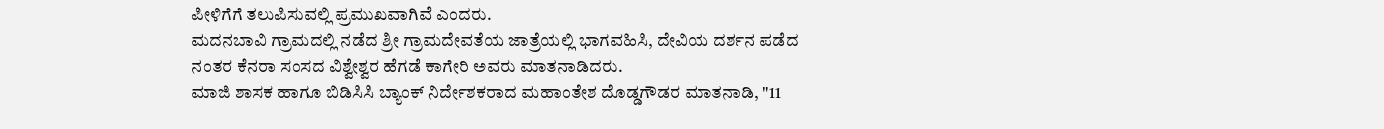ಪೀಳಿಗೆಗೆ ತಲುಪಿಸುವಲ್ಲಿ ಪ್ರಮುಖವಾಗಿವೆ ಎಂದರು.
ಮದನಬಾವಿ ಗ್ರಾಮದಲ್ಲಿ ನಡೆದ ಶ್ರೀ ಗ್ರಾಮದೇವತೆಯ ಜಾತ್ರೆಯಲ್ಲಿ ಭಾಗವಹಿಸಿ, ದೇವಿಯ ದರ್ಶನ ಪಡೆದ ನಂತರ ಕೆನರಾ ಸಂಸದ ವಿಶ್ವೇಶ್ವರ ಹೆಗಡೆ ಕಾಗೇರಿ ಅವರು ಮಾತನಾಡಿದರು.
ಮಾಜಿ ಶಾಸಕ ಹಾಗೂ ಬಿಡಿಸಿಸಿ ಬ್ಯಾಂಕ್ ನಿರ್ದೇಶಕರಾದ ಮಹಾಂತೇಶ ದೊಡ್ಡಗೌಡರ ಮಾತನಾಡಿ, "11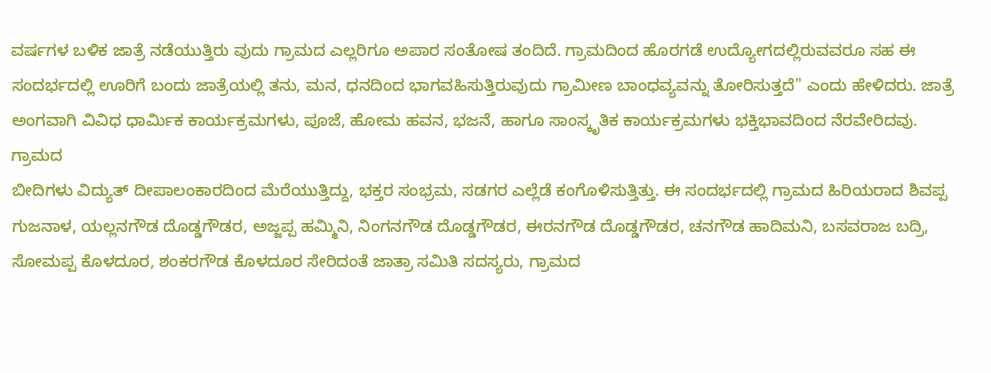ವರ್ಷಗಳ ಬಳಿಕ ಜಾತ್ರೆ ನಡೆಯುತ್ತಿರು ವುದು ಗ್ರಾಮದ ಎಲ್ಲರಿಗೂ ಅಪಾರ ಸಂತೋಷ ತಂದಿದೆ. ಗ್ರಾಮದಿಂದ ಹೊರಗಡೆ ಉದ್ಯೋಗದಲ್ಲಿರುವವರೂ ಸಹ ಈ ಸಂದರ್ಭದಲ್ಲಿ ಊರಿಗೆ ಬಂದು ಜಾತ್ರೆಯಲ್ಲಿ ತನು, ಮನ, ಧನದಿಂದ ಭಾಗವಹಿಸುತ್ತಿರುವುದು ಗ್ರಾಮೀಣ ಬಾಂಧವ್ಯವನ್ನು ತೋರಿಸುತ್ತದೆ'' ಎಂದು ಹೇಳಿದರು. ಜಾತ್ರೆ ಅಂಗವಾಗಿ ವಿವಿಧ ಧಾರ್ಮಿಕ ಕಾರ್ಯಕ್ರಮಗಳು, ಪೂಜೆ, ಹೋಮ ಹವನ, ಭಜನೆ, ಹಾಗೂ ಸಾಂಸ್ಕೃತಿಕ ಕಾರ್ಯಕ್ರಮಗಳು ಭಕ್ತಿಭಾವದಿಂದ ನೆರವೇರಿದವು. ಗ್ರಾಮದ
ಬೀದಿಗಳು ವಿದ್ಯುತ್ ದೀಪಾಲಂಕಾರದಿಂದ ಮೆರೆಯುತ್ತಿದ್ದು, ಭಕ್ತರ ಸಂಭ್ರಮ, ಸಡಗರ ಎಲ್ಲೆಡೆ ಕಂಗೊಳಿಸುತ್ತಿತ್ತು. ಈ ಸಂದರ್ಭದಲ್ಲಿ ಗ್ರಾಮದ ಹಿರಿಯರಾದ ಶಿವಪ್ಪ ಗುಜನಾಳ, ಯಲ್ಲನಗೌಡ ದೊಡ್ಡಗೌಡರ, ಅಜ್ಜಪ್ಪ ಹಮ್ಮಿನಿ, ನಿಂಗನಗೌಡ ದೊಡ್ಡಗೌಡರ, ಈರನಗೌಡ ದೊಡ್ಡಗೌಡರ, ಚನಗೌಡ ಹಾದಿಮನಿ, ಬಸವರಾಜ ಬದ್ರಿ, ಸೋಮಪ್ಪ ಕೊಳದೂರ, ಶಂಕರಗೌಡ ಕೊಳದೂರ ಸೇರಿದಂತೆ ಜಾತ್ರಾ ಸಮಿತಿ ಸದಸ್ಯರು, ಗ್ರಾಮದ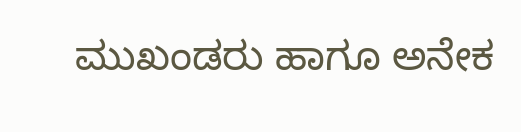ಮುಖಂಡರು ಹಾಗೂ ಅನೇಕ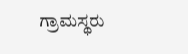ಗ್ರಾಮಸ್ಥರು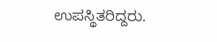ಉಪಸ್ಥಿತರಿದ್ದರು.